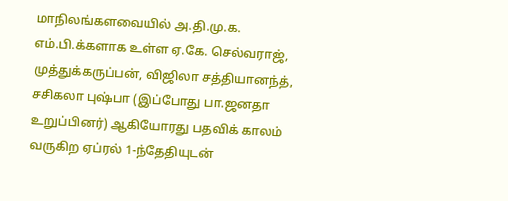மாநிலங்களவையில் அ.தி.மு.க. எம்.பி.க்களாக உள்ள ஏ.கே. செல்வராஜ், முத்துக்கருப்பன், விஜிலா சத்தியானந்த், சசிகலா புஷ்பா (இப்போது பா.ஜனதா உறுப்பினர்) ஆகியோரது பதவிக் காலம் வருகிற ஏப்ரல் 1-ந்தேதியுடன்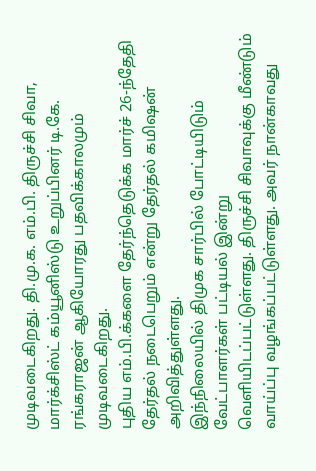முடிவடைகிறது. தி.மு.க. எம்.பி. திருச்சி சிவா, மார்க்சிஸ்ட் கம்யூனிஸ்டு உறுப்பினர் டி.கே. ரங்கராஜன் ஆகியோரது பதவிக்காலமும் முடிவடைகிறது.
புதிய எம்.பி.க்களை தேர்ந்தெடுக்க மார்ச் 26-ந்தேதி தேர்தல் நடைபெறும் என்று தேர்தல் கமிஷன் அறிவித்துள்ளது.
இந்நிலையில் திமுக சார்பில் போட்டியிடும் வேட்பாளர்கள் பட்டியல் இன்று வெளியிடப்பட்டுள்ளது. திருச்சி சிவாவுக்கு மீண்டும் வாய்ப்பு வழங்கப்பட்டுள்ளது. அவர் நான்காவது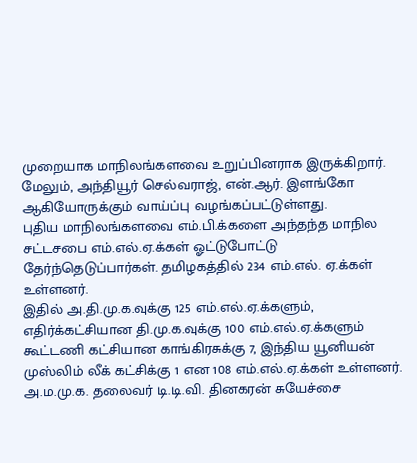முறையாக மாநிலங்களவை உறுப்பினராக இருக்கிறார். மேலும், அந்தியூர் செல்வராஜ், என்.ஆர். இளங்கோ ஆகியோருக்கும் வாய்ப்பு வழங்கப்பட்டுள்ளது.
புதிய மாநிலங்களவை எம்.பி.க்களை அந்தந்த மாநில சட்டசபை எம்.எல்.ஏ.க்கள் ஓட்டுபோட்டு தேர்ந்தெடுப்பார்கள். தமிழகத்தில் 234 எம்.எல். ஏ.க்கள் உள்ளனர்.
இதில் அ.தி.மு.க.வுக்கு 125 எம்.எல்.ஏ.க்களும், எதிர்க்கட்சியான தி.மு.க.வுக்கு 100 எம்.எல்.ஏ.க்களும் கூட்டணி கட்சியான காங்கிரசுக்கு 7, இந்திய யூனியன் முஸ்லிம் லீக் கட்சிக்கு 1 என 108 எம்.எல்.ஏ.க்கள் உள்ளனர். அ.ம.மு.க. தலைவர் டி.டி.வி. தினகரன் சுயேச்சை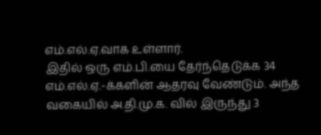எம்.எல்.ஏ.வாக உள்ளார்.
இதில் ஒரு எம்.பி.யை தேர்ந்தெடுக்க 34 எம்.எல்.ஏ.-க்களின் ஆதரவு வேண்டும். அந்த வகையில் அ.தி.மு.க. வில் இருந்து 3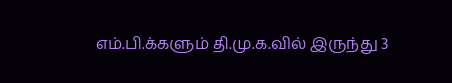எம்.பி.க்களும் தி.மு.க.வில் இருந்து 3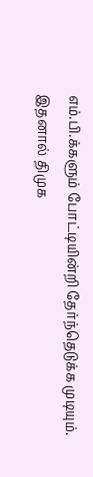எம்.பி.க்களும் போட்டியின்றி தேர்ந்தெடுக்க முடியும்.
இதனால் திமுக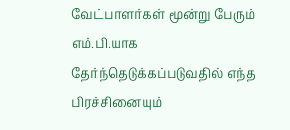வேட்பாளர்கள் மூன்று பேரும் எம்.பி.யாக தேர்ந்தெடுக்கப்படுவதில் எந்த பிரச்சினையும்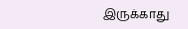இருக்காது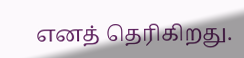எனத் தெரிகிறது.